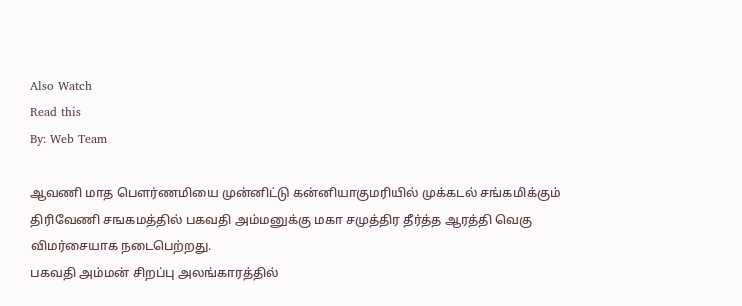Also Watch
Read this
By: Web Team

ஆவணி மாத பௌர்ணமியை முன்னிட்டு கன்னியாகுமரியில் முக்கடல் சங்கமிக்கும் திரிவேணி சஙகமத்தில் பகவதி அம்மனுக்கு மகா சமுத்திர தீர்த்த ஆரத்தி வெகு விமர்சையாக நடைபெற்றது.
பகவதி அம்மன் சிறப்பு அலங்காரத்தில்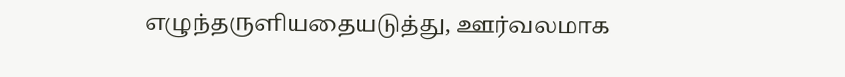எழுந்தருளியதையடுத்து, ஊர்வலமாக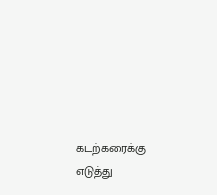கடற்கரைக்கு எடுத்து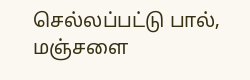செல்லப்பட்டு பால், மஞ்சளை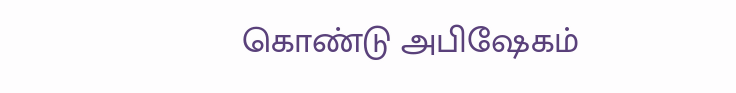கொண்டு அபிஷேகம்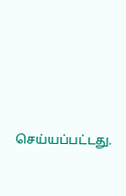செய்யப்பட்டது.